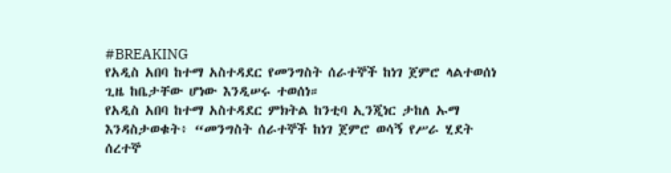#BREAKING
የአዲስ አበባ ከተማ አስተዳደር የመንግስት ሰራተኞች ከነገ ጀምሮ ላልተወሰነ ጊዜ ከቤታቸው ሆነው እንዲሠሩ ተወሰነ።
የአዲስ አበባ ከተማ አስተዳደር ምክትል ከንቲባ ኢንጂነር ታከለ ኡማ እንዳስታወቁት፥ “መንግስት ሰራተኞች ከነገ ጀምሮ ወሳኝ የሥራ ሂደት ሰረተኞ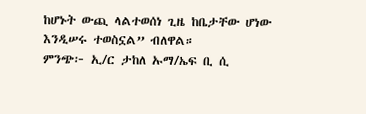ከሆኑት ውጪ ላልተወሰነ ጊዜ ከቤታቸው ሆነው እንዲሠሩ ተወስኗል” ብለዋል።
ምንጭ፦ ኢ/ር ታከለ ኡማ/ኤፍ ቢ ሲ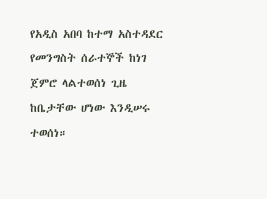የአዲስ አበባ ከተማ አስተዳደር የመንግስት ሰራተኞች ከነገ ጀምሮ ላልተወሰነ ጊዜ ከቤታቸው ሆነው እንዲሠሩ ተወሰነ።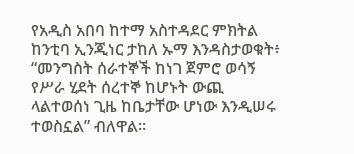የአዲስ አበባ ከተማ አስተዳደር ምክትል ከንቲባ ኢንጂነር ታከለ ኡማ እንዳስታወቁት፥ “መንግስት ሰራተኞች ከነገ ጀምሮ ወሳኝ የሥራ ሂደት ሰረተኞ ከሆኑት ውጪ ላልተወሰነ ጊዜ ከቤታቸው ሆነው እንዲሠሩ ተወስኗል” ብለዋል።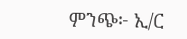ምንጭ፦ ኢ/ር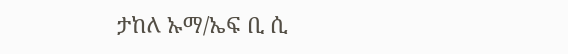ታከለ ኡማ/ኤፍ ቢ ሲ